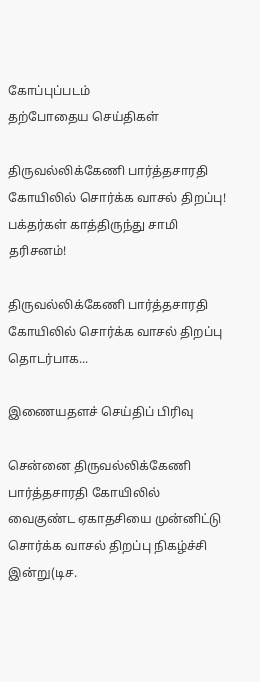கோப்புப்படம்
தற்போதைய செய்திகள்

திருவல்லிக்கேணி பார்த்தசாரதி கோயிலில் சொர்க்க வாசல் திறப்பு! பக்தர்கள் காத்திருந்து சாமி தரிசனம்!

திருவல்லிக்கேணி பார்த்தசாரதி கோயிலில் சொர்க்க வாசல் திறப்பு தொடர்பாக...

இணையதளச் செய்திப் பிரிவு

சென்னை திருவல்லிக்கேணி பார்த்தசாரதி கோயிலில் வைகுண்ட ஏகாதசியை முன்னிட்டு சொர்க்க வாசல் திறப்பு நிகழ்ச்சி இன்று(டிச.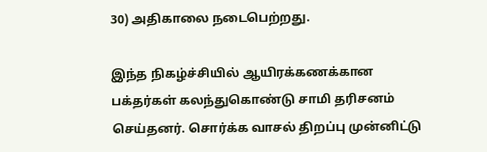30) அதிகாலை நடைபெற்றது.

இந்த நிகழ்ச்சியில் ஆயிரக்கணக்கான பக்தர்கள் கலந்துகொண்டு சாமி தரிசனம் செய்தனர். சொர்க்க வாசல் திறப்பு முன்னிட்டு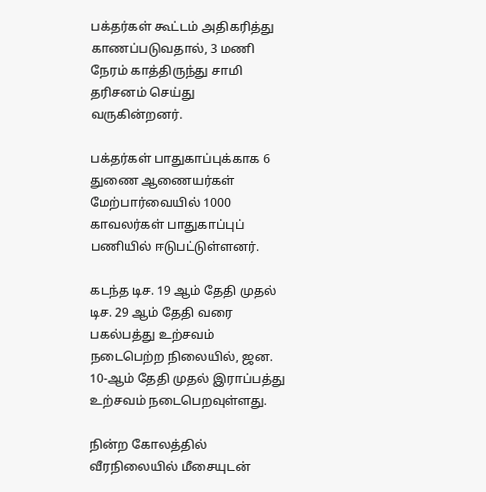பக்தர்கள் கூட்டம் அதிகரித்து காணப்படுவதால், 3 மணி நேரம் காத்திருந்து சாமி தரிசனம் செய்து வருகின்றனர்.

பக்தர்கள் பாதுகாப்புக்காக 6 துணை ஆணையர்கள் மேற்பார்வையில் 1000 காவலர்கள் பாதுகாப்புப் பணியில் ஈடுபட்டுள்ளனர்.

கடந்த டிச. 19 ஆம் தேதி முதல் டிச. 29 ஆம் தேதி வரை பகல்பத்து உற்சவம் நடைபெற்ற நிலையில், ஜன. 10-ஆம் தேதி முதல் இராப்பத்து உற்சவம் நடைபெறவுள்ளது.

நின்ற கோலத்தில் வீரநிலையில் மீசையுடன்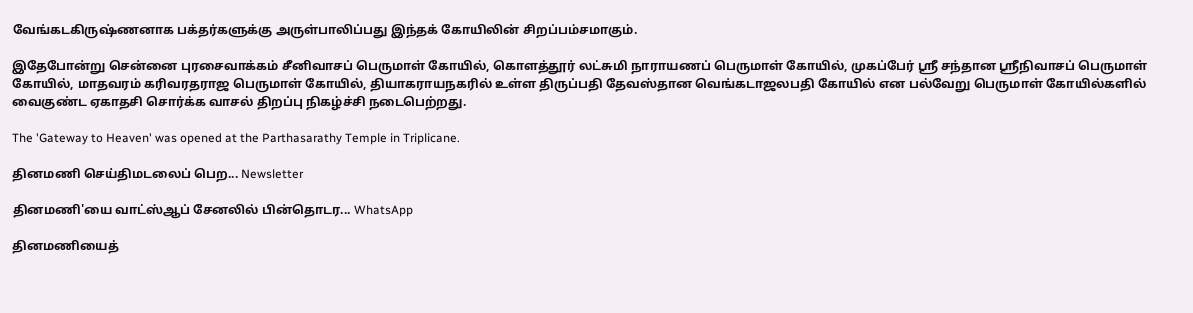வேங்கடகிருஷ்ணனாக பக்தர்களுக்கு அருள்பாலிப்பது இந்தக் கோயிலின் சிறப்பம்சமாகும்.

இதேபோன்று சென்னை புரசைவாக்கம் சீனிவாசப் பெருமாள் கோயில், கொளத்தூர் லட்சுமி நாராயணப் பெருமாள் கோயில், முகப்பேர் ஸ்ரீ சந்தான ஸ்ரீநிவாசப் பெருமாள் கோயில், மாதவரம் கரிவரதராஜ பெருமாள் கோயில், தியாகராயநகரில் உள்ள திருப்பதி தேவஸ்தான வெங்கடாஜலபதி கோயில் என பல்வேறு பெருமாள் கோயில்களில் வைகுண்ட ஏகாதசி சொர்க்க வாசல் திறப்பு நிகழ்ச்சி நடைபெற்றது.

The 'Gateway to Heaven' was opened at the Parthasarathy Temple in Triplicane.

தினமணி செய்திமடலைப் பெற... Newsletter

தினமணி'யை வாட்ஸ்ஆப் சேனலில் பின்தொடர... WhatsApp

தினமணியைத்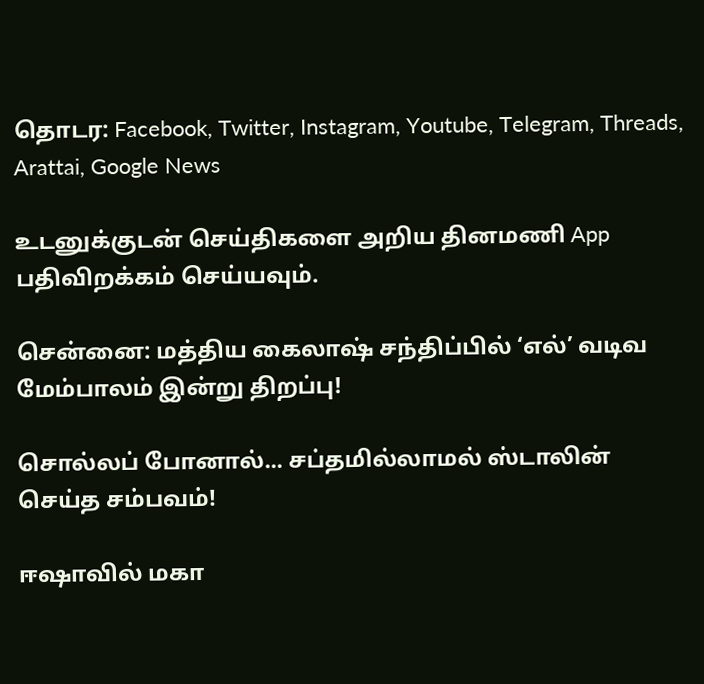தொடர: Facebook, Twitter, Instagram, Youtube, Telegram, Threads, Arattai, Google News

உடனுக்குடன் செய்திகளை அறிய தினமணி App பதிவிறக்கம் செய்யவும்.

சென்னை: மத்திய கைலாஷ் சந்திப்பில் ‘எல்’ வடிவ மேம்பாலம் இன்று திறப்பு!

சொல்லப் போனால்... சப்தமில்லாமல் ஸ்டாலின் செய்த சம்பவம்!

ஈஷாவில் மகா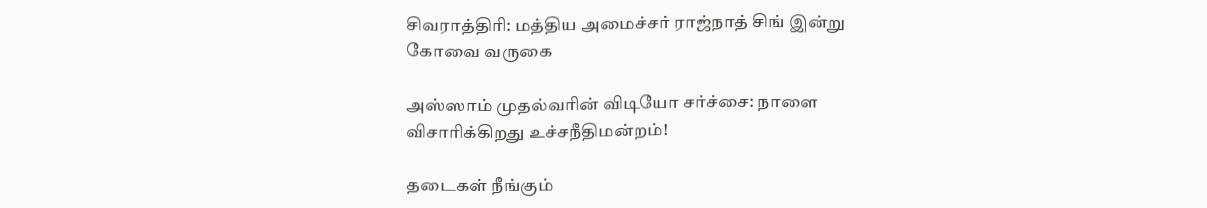சிவராத்திரி: மத்திய அமைச்சர் ராஜ்நாத் சிங் இன்று கோவை வருகை

அஸ்ஸாம் முதல்வரின் விடியோ சர்ச்சை: நாளை விசாரிக்கிறது உச்சநீதிமன்றம்!

தடைகள் நீங்கும்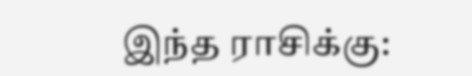இந்த ராசிக்கு: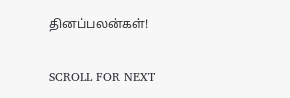தினப்பலன்கள்!

SCROLL FOR NEXT